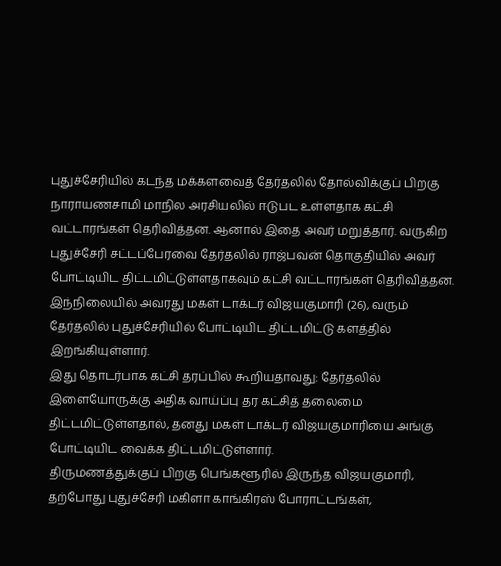புதுச்சேரியில் கடந்த மக்களவைத் தேர்தலில் தோல்விக்குப் பிறகு நாராயணசாமி மாநில அரசியலில் ஈடுபட உள்ளதாக கட்சி வட்டாரங்கள் தெரிவித்தன. ஆனால் இதை அவர் மறுத்தார். வருகிற புதுச்சேரி சட்டப்பேரவை தேர்தலில் ராஜ்பவன் தொகுதியில் அவர் போட்டியிட திட்டமிட்டுள்ளதாகவும் கட்சி வட்டாரங்கள் தெரிவித்தன. இந்நிலையில் அவரது மகள் டாக்டர் விஜயகுமாரி (26), வரும் தேர்தலில் புதுச்சேரியில் போட்டியிட திட்டமிட்டு களத்தில் இறங்கியுள்ளார்.
இது தொடர்பாக கட்சி தரப்பில் கூறியதாவது: தேர்தலில் இளையோருக்கு அதிக வாய்ப்பு தர கட்சித் தலைமை திட்டமிட்டுள்ளதால், தனது மகள் டாக்டர் விஜயகுமாரியை அங்கு போட்டியிட வைக்க திட்டமிட்டுள்ளார்.
திருமணத்துக்குப் பிறகு பெங்களூரில் இருந்த விஜயகுமாரி, தற்போது புதுச்சேரி மகிளா காங்கிரஸ் போராட்டங்கள்,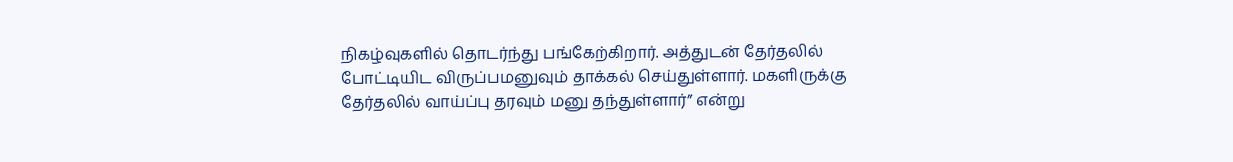நிகழ்வுகளில் தொடர்ந்து பங்கேற்கிறார். அத்துடன் தேர்தலில் போட்டியிட விருப்பமனுவும் தாக்கல் செய்துள்ளார். மகளிருக்கு தேர்தலில் வாய்ப்பு தரவும் மனு தந்துள்ளார்” என்று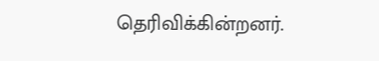தெரிவிக்கின்றனர்.